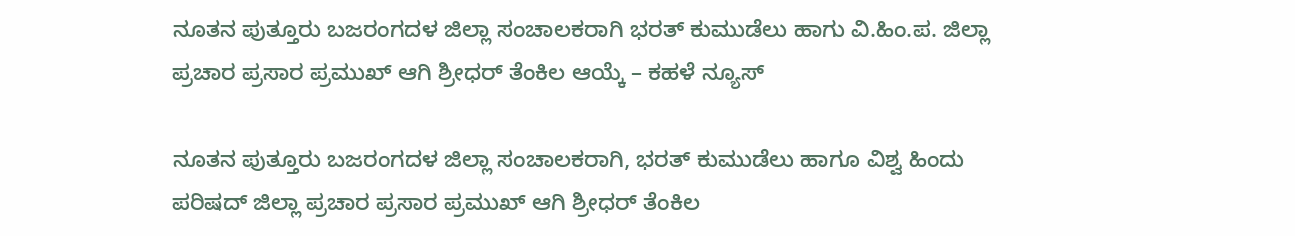ನೂತನ ಪುತ್ತೂರು ಬಜರಂಗದಳ ಜಿಲ್ಲಾ ಸಂಚಾಲಕರಾಗಿ ಭರತ್ ಕುಮುಡೆಲು ಹಾಗು ವಿ.ಹಿಂ.ಪ. ಜಿಲ್ಲಾ ಪ್ರಚಾರ ಪ್ರಸಾರ ಪ್ರಮುಖ್ ಆಗಿ ಶ್ರೀಧರ್ ತೆಂಕಿಲ ಆಯ್ಕೆ – ಕಹಳೆ ನ್ಯೂಸ್

ನೂತನ ಪುತ್ತೂರು ಬಜರಂಗದಳ ಜಿಲ್ಲಾ ಸಂಚಾಲಕರಾಗಿ, ಭರತ್ ಕುಮುಡೆಲು ಹಾಗೂ ವಿಶ್ವ ಹಿಂದು ಪರಿಷದ್ ಜಿಲ್ಲಾ ಪ್ರಚಾರ ಪ್ರಸಾರ ಪ್ರಮುಖ್ ಆಗಿ ಶ್ರೀಧರ್ ತೆಂಕಿಲ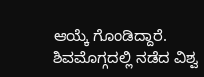ಆಯ್ಕೆ ಗೊಂಡಿದ್ದಾರೆ. ಶಿವಮೊಗ್ಗದಲ್ಲಿ ನಡೆದ ವಿಶ್ವ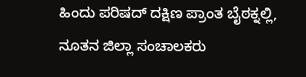ಹಿಂದು ಪರಿಷದ್ ದಕ್ಷಿಣ ಪ್ರಾಂತ ಬೈಠಕ್ನಲ್ಲಿ, ನೂತನ ಜಿಲ್ಲಾ ಸಂಚಾಲಕರು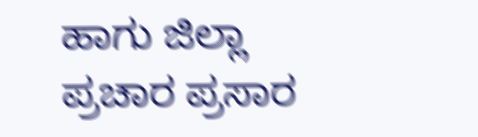ಹಾಗು ಜಿಲ್ಲಾ ಪ್ರಚಾರ ಪ್ರಸಾರ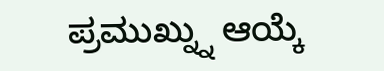ಪ್ರಮುಖ್ನ್ನು ಆಯ್ಕೆ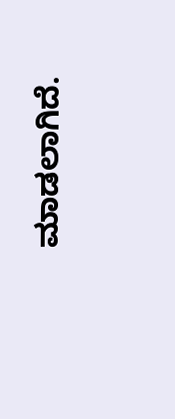ಮಾಡಲಾಗಿದೆ.